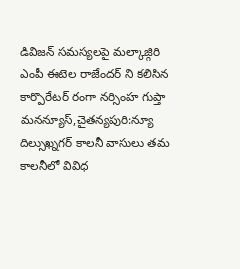డివిజన్ సమస్యలపై మల్కాజ్గిరి ఎంపీ ఈటెల రాజేందర్ ని కలిసిన కార్పొరేటర్ రంగా నర్సింహ గుప్తా
మనన్యూస్,చైతన్యపురి:న్యూ దిల్సుఖ్నగర్ కాలనీ వాసులు తమ కాలనీలో వివిధ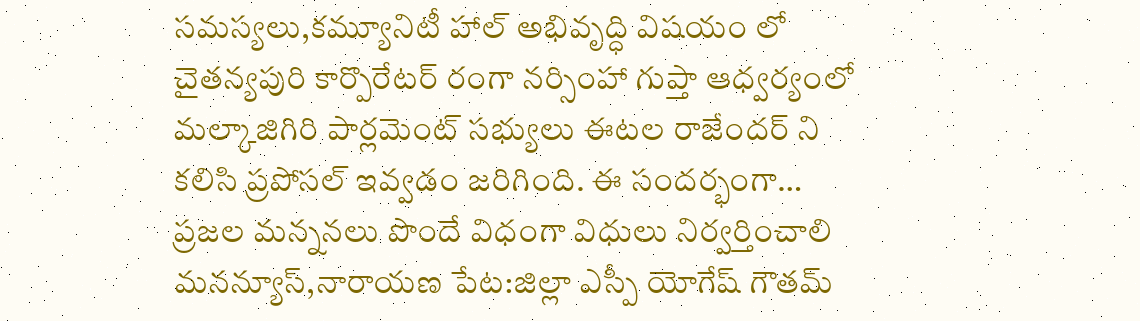సమస్యలు,కమ్యూనిటీ హాల్ అభివృద్ధి విషయం లో చైతన్యపురి కార్పొరేటర్ రంగా నర్సింహా గుప్తా ఆధ్వర్యంలో మల్కాజిగిరి పార్లమెంట్ సభ్యులు ఈటల రాజేందర్ ని కలిసి ప్రపోసల్ ఇవ్వడం జరిగింది. ఈ సందర్భంగా…
ప్రజల మన్ననలు పొందే విధంగా విధులు నిర్వర్తించాలి
మనన్యూస్,నారాయణ పేట:జిల్లా ఎస్పీ యోగేష్ గౌతమ్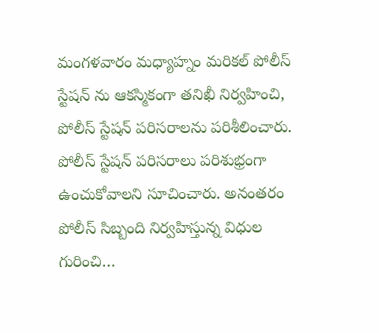మంగళవారం మధ్యాహ్నం మరికల్ పోలీస్ స్టేషన్ ను ఆకస్మికంగా తనిఖీ నిర్వహించి, పోలీస్ స్టేషన్ పరిసరాలను పరిశీలించారు. పోలీస్ స్టేషన్ పరిసరాలు పరిశుభ్రంగా ఉంచుకోవాలని సూచించారు. అనంతరం పోలీస్ సిబ్బంది నిర్వహిస్తున్న విధుల గురించి…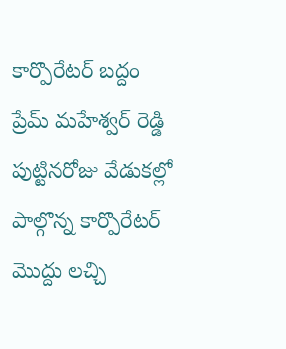కార్పొరేటర్ బద్దం ప్రేమ్ మహేశ్వర్ రెడ్డి పుట్టినరోజు వేడుకల్లో పాల్గొన్న కార్పొరేటర్ మొద్దు లచ్చి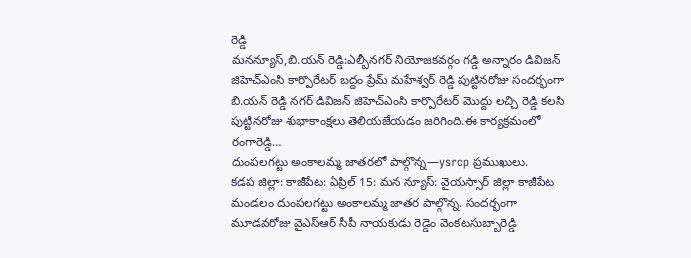రెడ్డి
మనన్యూస్,బి.యన్ రెడ్డి:ఎల్బీనగర్ నియోజకవర్గం గడ్డి అన్నారం డివిజన్ జిహెచ్ఎంసి కార్పొరేటర్ బద్దం ప్రేమ్ మహేశ్వర్ రెడ్డి పుట్టినరోజు సందర్భంగా బి.యన్ రెడ్డి నగర్ డివిజన్ జిహెచ్ఎంసి కార్పొరేటర్ మొద్దు లచ్చి రెడ్డి కలసి పుట్టినరోజు శుభాకాంక్షలు తెలియజేయడం జరిగింది.ఈ కార్యక్రమంలో రంగారెడ్డి…
దుంపలగట్టు అంకాలమ్మ జాతరలో పాల్గొన్న—ysrcp ప్రముఖులు.
కడప జిల్లా: కాజీపేట: ఏప్రిల్ 15: మన న్యూస్: వైయస్సార్ జిల్లా కాజీపేట మండలం దుంపలగట్టు అంకాలమ్మ జాతర పాల్గొన్న. సందర్భంగా మూడవరోజు వైఎస్ఆర్ సీపీ నాయకుడు రెడ్డెం వెంకటసుబ్బారెడ్డి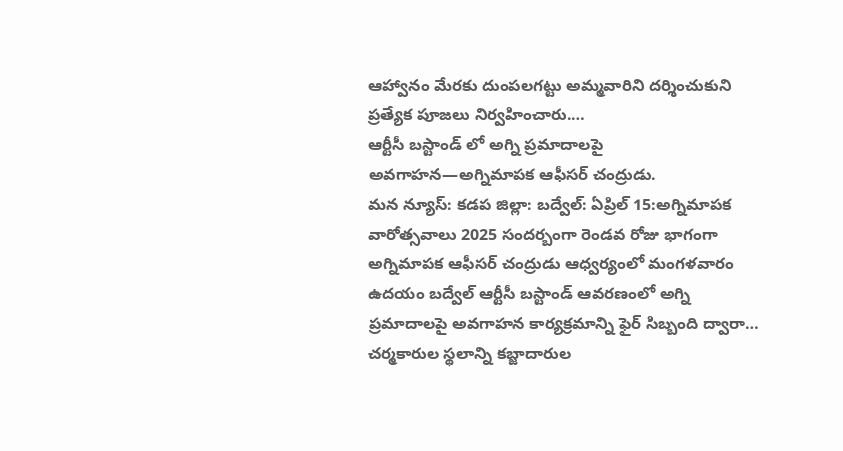ఆహ్వానం మేరకు దుంపలగట్టు అమ్మవారిని దర్శించుకుని ప్రత్యేక పూజలు నిర్వహించారు.…
ఆర్టీసీ బస్టాండ్ లో అగ్ని ప్రమాదాలపై అవగాహన—అగ్నిమాపక ఆఫీసర్ చంద్రుడు.
మన న్యూస్: కడప జిల్లా: బద్వేల్: ఏప్రిల్ 15:అగ్నిమాపక వారోత్సవాలు 2025 సందర్బంగా రెండవ రోజు భాగంగా అగ్నిమాపక ఆఫీసర్ చంద్రుడు ఆధ్వర్యంలో మంగళవారం ఉదయం బద్వేల్ ఆర్టీసీ బస్టాండ్ ఆవరణంలో అగ్ని ప్రమాదాలపై అవగాహన కార్యక్రమాన్ని ఫైర్ సిబ్బంది ద్వారా…
చర్మకారుల స్థలాన్ని కబ్జాదారుల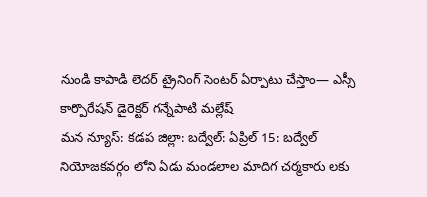నుండి కాపాడి లెదర్ ట్రైనింగ్ సెంటర్ ఏర్పాటు చేస్తాం— ఎస్సీ కార్పొరేషన్ డైరెక్టర్ గన్నేపాటి మల్లేష్
మన న్యూస్: కడప జిల్లా: బద్వేల్: ఏప్రిల్ 15: బద్వేల్ నియోజకవర్గం లోని ఏడు మండలాల మాదిగ చర్మకారు లకు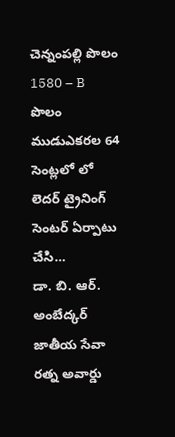చెన్నంపల్లి పొలం 1580 – B పొలం ముడుఎకరల 64 సెంట్లలో లో లెదర్ ట్రైనింగ్ సెంటర్ ఏర్పాటు చేసి…
డా. బి. ఆర్. అంబేద్కర్ జాతీయ సేవా రత్న అవార్డు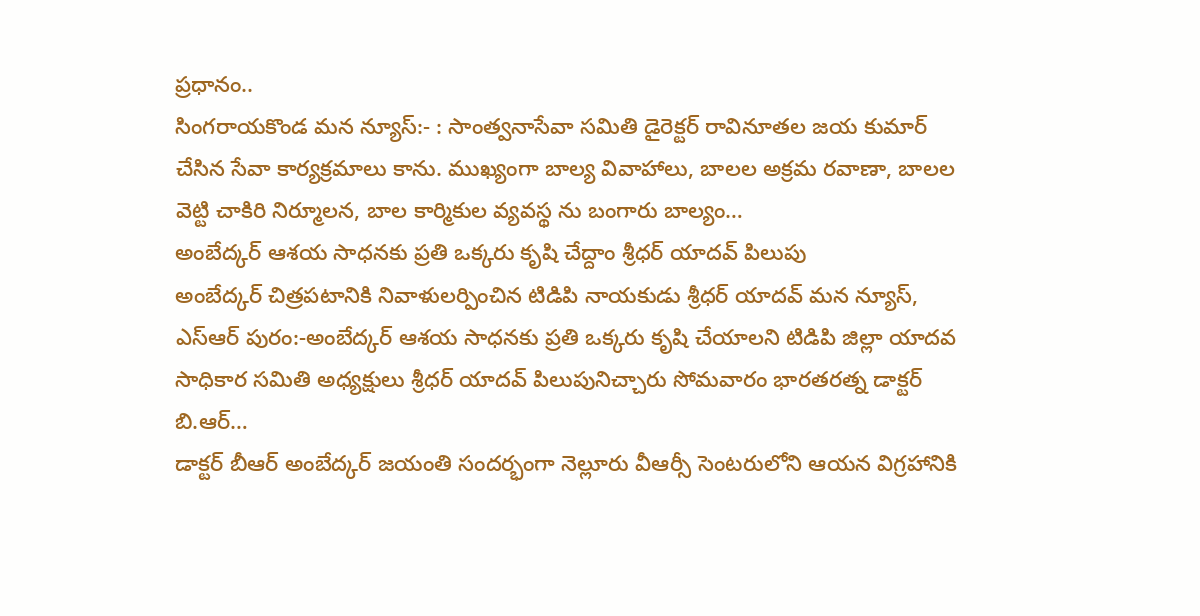ప్రధానం..
సింగరాయకొండ మన న్యూస్:- : సాంత్వనాసేవా సమితి డైరెక్టర్ రావినూతల జయ కుమార్ చేసిన సేవా కార్యక్రమాలు కాను. ముఖ్యంగా బాల్య వివాహాలు, బాలల అక్రమ రవాణా, బాలల వెట్టి చాకిరి నిర్మూలన, బాల కార్మికుల వ్యవస్థ ను బంగారు బాల్యం…
అంబేద్కర్ ఆశయ సాధనకు ప్రతి ఒక్కరు కృషి చేద్దాం శ్రీధర్ యాదవ్ పిలుపు
అంబేద్కర్ చిత్రపటానికి నివాళులర్పించిన టిడిపి నాయకుడు శ్రీధర్ యాదవ్ మన న్యూస్, ఎస్ఆర్ పురం:-అంబేద్కర్ ఆశయ సాధనకు ప్రతి ఒక్కరు కృషి చేయాలని టిడిపి జిల్లా యాదవ సాధికార సమితి అధ్యక్షులు శ్రీధర్ యాదవ్ పిలుపునిచ్చారు సోమవారం భారతరత్న డాక్టర్ బి.ఆర్…
డాక్టర్ బీఆర్ అంబేద్కర్ జయంతి సందర్భంగా నెల్లూరు వీఆర్సీ సెంటరులోని ఆయన విగ్రహానికి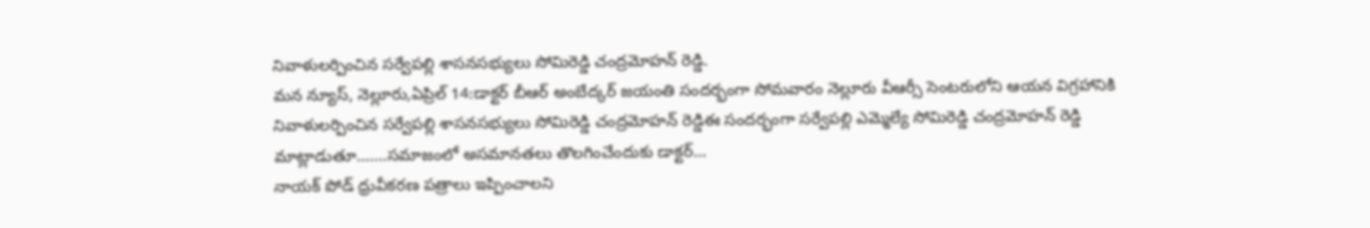నివాళులర్పించిన సర్వేపల్లి శాసనసభ్యులు సోమిరెడ్డి చంద్రమోహన్ రెడ్డి.
మన న్యూస్, నెల్లూరు,ఏప్రిల్ 14:డాక్టర్ బీఆర్ అంబేద్కర్ జయంతి సందర్భంగా సోమవారం నెల్లూరు వీఆర్సీ సెంటరులోని ఆయన విగ్రహానికి నివాళులర్పించిన సర్వేపల్లి శాసనసభ్యులు సోమిరెడ్డి చంద్రమోహన్ రెడ్డిఈ సందర్భంగా సర్వేపల్లి ఎమ్మెల్యే సోమిరెడ్డి చంద్రమోహన్ రెడ్డి మాట్లాడుతూ…….సమాజంలో అసమానతలు తొలగించేందుకు డాక్టర్…
నాయక్ పోడ్ ధ్రువీకరణ పత్రాలు ఇప్పించాలని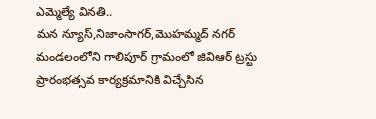ఎమ్మెల్యే వినతి..
మన న్యూస్,నిజాంసాగర్,మొహమ్మద్ నగర్ మండలంలోని గాలిపూర్ గ్రామంలో జివిఆర్ ట్రస్టు ప్రారంభత్సవ కార్యక్రమానికి విచ్చేసిన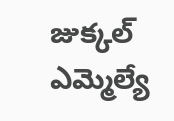జుక్కల్ ఎమ్మెల్యే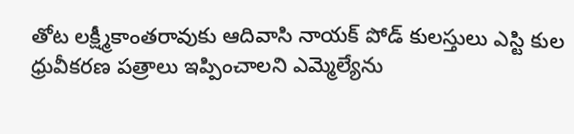తోట లక్ష్మీకాంతరావుకు ఆదివాసి నాయక్ పోడ్ కులస్తులు ఎస్టి కుల ధ్రువీకరణ పత్రాలు ఇప్పించాలని ఎమ్మెల్యేను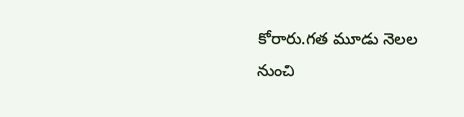కోరారు.గత మూడు నెలల నుంచి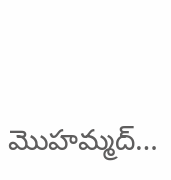మొహమ్మద్…